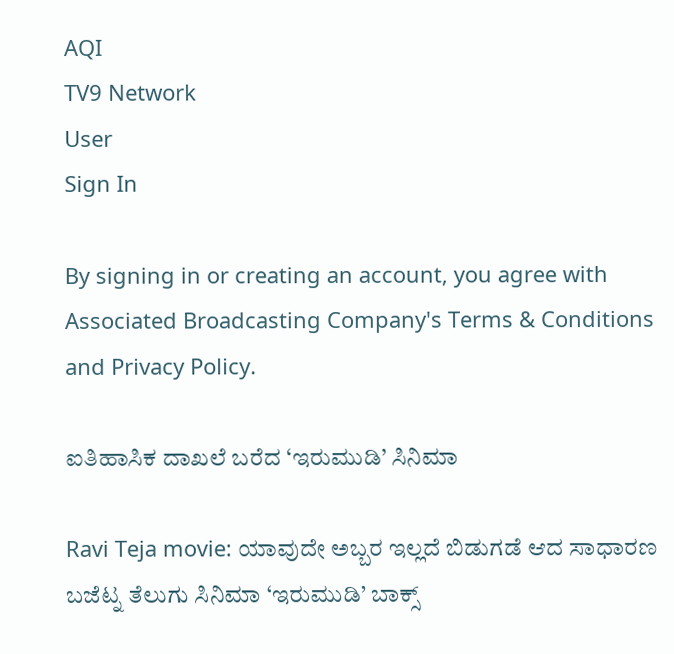AQI
TV9 Network
User
Sign In

By signing in or creating an account, you agree with Associated Broadcasting Company's Terms & Conditions and Privacy Policy.

ಐತಿಹಾಸಿಕ ದಾಖಲೆ ಬರೆದ ‘ಇರುಮುಡಿ’ ಸಿನಿಮಾ

Ravi Teja movie: ಯಾವುದೇ ಅಬ್ಬರ ಇಲ್ಲದೆ ಬಿಡುಗಡೆ ಆದ ಸಾಧಾರಣ ಬಜೆಟ್ನ ತೆಲುಗು ಸಿನಿಮಾ ‘ಇರುಮುಡಿ’ ಬಾಕ್ಸ್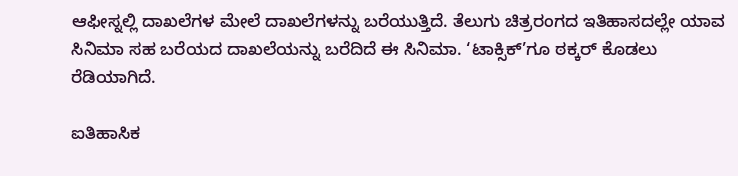ಆಫೀಸ್ನಲ್ಲಿ ದಾಖಲೆಗಳ ಮೇಲೆ ದಾಖಲೆಗಳನ್ನು ಬರೆಯುತ್ತಿದೆ. ತೆಲುಗು ಚಿತ್ರರಂಗದ ಇತಿಹಾಸದಲ್ಲೇ ಯಾವ ಸಿನಿಮಾ ಸಹ ಬರೆಯದ ದಾಖಲೆಯನ್ನು ಬರೆದಿದೆ ಈ ಸಿನಿಮಾ. ‘ಟಾಕ್ಸಿಕ್’ಗೂ ಠಕ್ಕರ್ ಕೊಡಲು ರೆಡಿಯಾಗಿದೆ.

ಐತಿಹಾಸಿಕ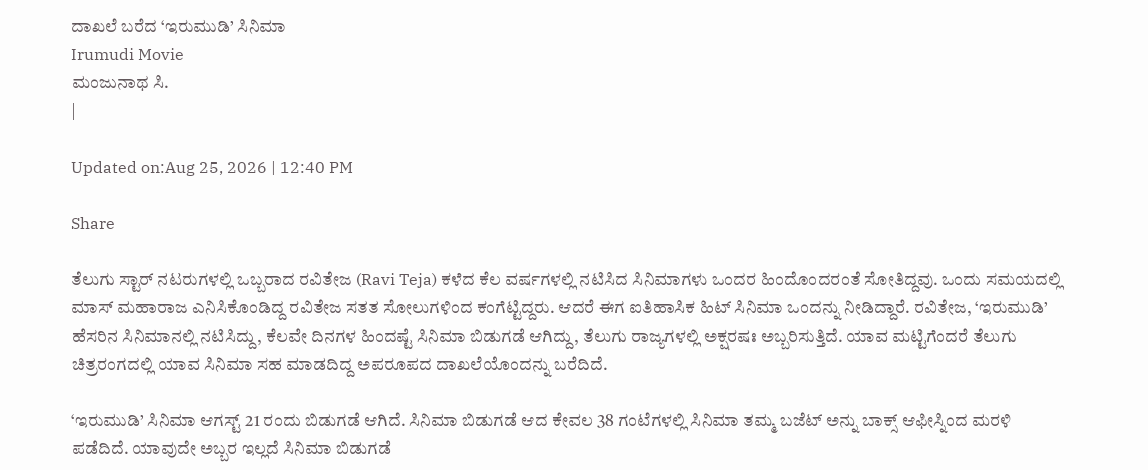ದಾಖಲೆ ಬರೆದ ‘ಇರುಮುಡಿ’ ಸಿನಿಮಾ
Irumudi Movie
ಮಂಜುನಾಥ ಸಿ.
|

Updated on:Aug 25, 2026 | 12:40 PM

Share

ತೆಲುಗು ಸ್ಟಾರ್ ನಟರುಗಳಲ್ಲಿ ಒಬ್ಬರಾದ ರವಿತೇಜ (Ravi Teja) ಕಳೆದ ಕೆಲ ವರ್ಷಗಳಲ್ಲಿ ನಟಿಸಿದ ಸಿನಿಮಾಗಳು ಒಂದರ ಹಿಂದೊಂದರಂತೆ ಸೋತಿದ್ದವು. ಒಂದು ಸಮಯದಲ್ಲಿ ಮಾಸ್ ಮಹಾರಾಜ ಎನಿಸಿಕೊಂಡಿದ್ದ ರವಿತೇಜ ಸತತ ಸೋಲುಗಳಿಂದ ಕಂಗೆಟ್ಟಿದ್ದರು. ಆದರೆ ಈಗ ಐತಿಹಾಸಿಕ ಹಿಟ್ ಸಿನಿಮಾ ಒಂದನ್ನು ನೀಡಿದ್ದಾರೆ. ರವಿತೇಜ, ‘ಇರುಮುಡಿ’ ಹೆಸರಿನ ಸಿನಿಮಾನಲ್ಲಿ ನಟಿಸಿದ್ದು, ಕೆಲವೇ ದಿನಗಳ ಹಿಂದಷ್ಟೆ ಸಿನಿಮಾ ಬಿಡುಗಡೆ ಆಗಿದ್ದು, ತೆಲುಗು ರಾಜ್ಯಗಳಲ್ಲಿ ಅಕ್ಷರಷಃ ಅಬ್ಬರಿಸುತ್ತಿದೆ. ಯಾವ ಮಟ್ಟಿಗೆಂದರೆ ತೆಲುಗು ಚಿತ್ರರಂಗದಲ್ಲಿ ಯಾವ ಸಿನಿಮಾ ಸಹ ಮಾಡದಿದ್ದ ಅಪರೂಪದ ದಾಖಲೆಯೊಂದನ್ನು ಬರೆದಿದೆ.

‘ಇರುಮುಡಿ’ ಸಿನಿಮಾ ಆಗಸ್ಟ್ 21 ರಂದು ಬಿಡುಗಡೆ ಆಗಿದೆ. ಸಿನಿಮಾ ಬಿಡುಗಡೆ ಆದ ಕೇವಲ 38 ಗಂಟೆಗಳಲ್ಲಿ ಸಿನಿಮಾ ತಮ್ಮ ಬಜೆಟ್ ಅನ್ನು ಬಾಕ್ಸ್ ಆಫೀಸ್ನಿಂದ ಮರಳಿ ಪಡೆದಿದೆ. ಯಾವುದೇ ಅಬ್ಬರ ಇಲ್ಲದೆ ಸಿನಿಮಾ ಬಿಡುಗಡೆ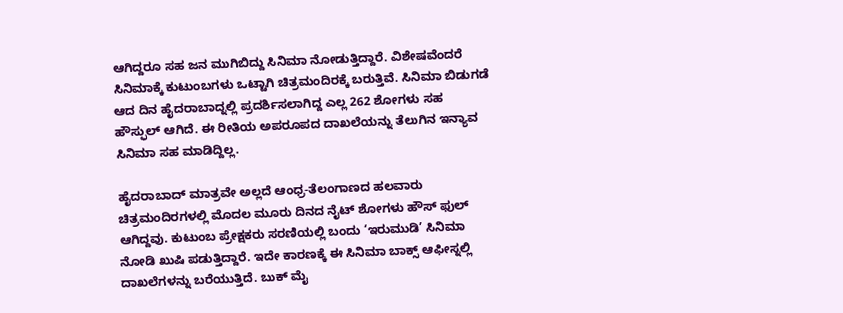ಆಗಿದ್ದರೂ ಸಹ ಜನ ಮುಗಿಬಿದ್ದು ಸಿನಿಮಾ ನೋಡುತ್ತಿದ್ದಾರೆ. ವಿಶೇಷವೆಂದರೆ ಸಿನಿಮಾಕ್ಕೆ ಕುಟುಂಬಗಳು ಒಟ್ಟಾಗಿ ಚಿತ್ರಮಂದಿರಕ್ಕೆ ಬರುತ್ತಿವೆ. ಸಿನಿಮಾ ಬಿಡುಗಡೆ ಆದ ದಿನ ಹೈದರಾಬಾದ್ನಲ್ಲಿ ಪ್ರದರ್ಶಿಸಲಾಗಿದ್ದ ಎಲ್ಲ 262 ಶೋಗಳು ಸಹ ಹೌಸ್ಫುಲ್ ಆಗಿದೆ. ಈ ರೀತಿಯ ಅಪರೂಪದ ದಾಖಲೆಯನ್ನು ತೆಲುಗಿನ ಇನ್ಯಾವ ಸಿನಿಮಾ ಸಹ ಮಾಡಿದ್ದಿಲ್ಲ.

ಹೈದರಾಬಾದ್ ಮಾತ್ರವೇ ಅಲ್ಲದೆ ಆಂಧ್ರ-ತೆಲಂಗಾಣದ ಹಲವಾರು ಚಿತ್ರಮಂದಿರಗಳಲ್ಲಿ ಮೊದಲ ಮೂರು ದಿನದ ನೈಟ್ ಶೋಗಳು ಹೌಸ್ ಫುಲ್ ಆಗಿದ್ದವು. ಕುಟುಂಬ ಪ್ರೇಕ್ಷಕರು ಸರಣಿಯಲ್ಲಿ ಬಂದು ‘ಇರುಮುಡಿ’ ಸಿನಿಮಾ ನೋಡಿ ಖುಷಿ ಪಡುತ್ತಿದ್ದಾರೆ. ಇದೇ ಕಾರಣಕ್ಕೆ ಈ ಸಿನಿಮಾ ಬಾಕ್ಸ್ ಆಫೀಸ್ನಲ್ಲಿ ದಾಖಲೆಗಳನ್ನು ಬರೆಯುತ್ತಿದೆ. ಬುಕ್ ಮೈ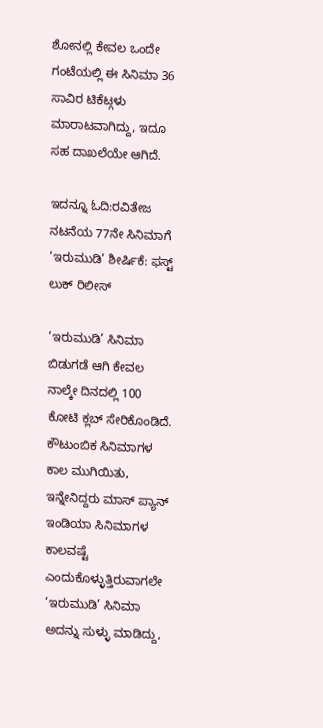ಶೋನಲ್ಲಿ ಕೇವಲ ಒಂದೇ ಗಂಟೆಯಲ್ಲಿ ಈ ಸಿನಿಮಾ 36 ಸಾವಿರ ಟಿಕೆಟ್ಗಳು ಮಾರಾಟವಾಗಿದ್ದು, ಇದೂ ಸಹ ದಾಖಲೆಯೇ ಆಗಿದೆ.

ಇದನ್ನೂ ಓದಿ:ರವಿತೇಜ ನಟನೆಯ 77ನೇ ಸಿನಿಮಾಗೆ ‘ಇರುಮುಡಿ’ ಶೀರ್ಷಿಕೆ: ಫಸ್ಟ್ ಲುಕ್ ರಿಲೀಸ್

‘ಇರುಮುಡಿ’ ಸಿನಿಮಾ ಬಿಡುಗಡೆ ಆಗಿ ಕೇವಲ ನಾಲ್ಕೇ ದಿನದಲ್ಲಿ 100 ಕೋಟಿ ಕ್ಲಬ್ ಸೇರಿಕೊಂಡಿದೆ. ಕೌಟುಂಬಿಕ ಸಿನಿಮಾಗಳ ಕಾಲ ಮುಗಿಯಿತು, ಇನ್ನೇನಿದ್ದರು ಮಾಸ್ ಪ್ಯಾನ್ ಇಂಡಿಯಾ ಸಿನಿಮಾಗಳ ಕಾಲವಷ್ಟೆ ಎಂದುಕೊಳ್ಳುತ್ತಿರುವಾಗಲೇ ‘ಇರುಮುಡಿ’ ಸಿನಿಮಾ ಅದನ್ನು ಸುಳ್ಳು ಮಾಡಿದ್ದು,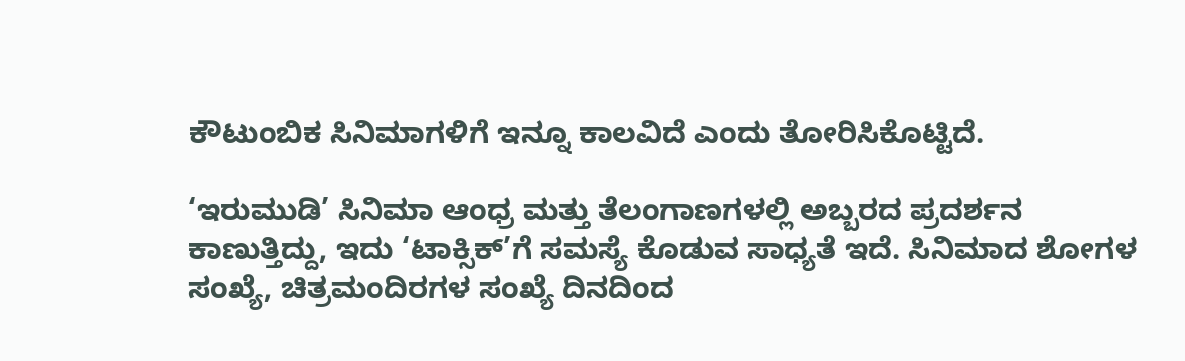ಕೌಟುಂಬಿಕ ಸಿನಿಮಾಗಳಿಗೆ ಇನ್ನೂ ಕಾಲವಿದೆ ಎಂದು ತೋರಿಸಿಕೊಟ್ಟಿದೆ.

‘ಇರುಮುಡಿ’ ಸಿನಿಮಾ ಆಂಧ್ರ ಮತ್ತು ತೆಲಂಗಾಣಗಳಲ್ಲಿ ಅಬ್ಬರದ ಪ್ರದರ್ಶನ ಕಾಣುತ್ತಿದ್ದು, ಇದು ‘ಟಾಕ್ಸಿಕ್’ಗೆ ಸಮಸ್ಯೆ ಕೊಡುವ ಸಾಧ್ಯತೆ ಇದೆ. ಸಿನಿಮಾದ ಶೋಗಳ ಸಂಖ್ಯೆ, ಚಿತ್ರಮಂದಿರಗಳ ಸಂಖ್ಯೆ ದಿನದಿಂದ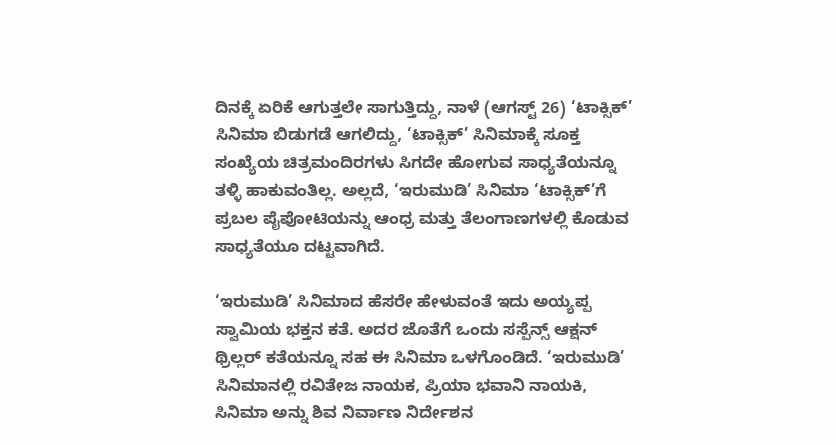ದಿನಕ್ಕೆ ಏರಿಕೆ ಆಗುತ್ತಲೇ ಸಾಗುತ್ತಿದ್ದು, ನಾಳೆ (ಆಗಸ್ಟ್ 26) ‘ಟಾಕ್ಸಿಕ್’ ಸಿನಿಮಾ ಬಿಡುಗಡೆ ಆಗಲಿದ್ದು, ‘ಟಾಕ್ಸಿಕ್’ ಸಿನಿಮಾಕ್ಕೆ ಸೂಕ್ತ ಸಂಖ್ಯೆಯ ಚಿತ್ರಮಂದಿರಗಳು ಸಿಗದೇ ಹೋಗುವ ಸಾಧ್ಯತೆಯನ್ನೂ ತಳ್ಳಿ ಹಾಕುವಂತಿಲ್ಲ. ಅಲ್ಲದೆ, ‘ಇರುಮುಡಿ’ ಸಿನಿಮಾ ‘ಟಾಕ್ಸಿಕ್’ಗೆ ಪ್ರಬಲ ಪೈಪೋಟಿಯನ್ನು ಆಂಧ್ರ ಮತ್ತು ತೆಲಂಗಾಣಗಳಲ್ಲಿ ಕೊಡುವ ಸಾಧ್ಯತೆಯೂ ದಟ್ಟವಾಗಿದೆ.

‘ಇರುಮುಡಿ’ ಸಿನಿಮಾದ ಹೆಸರೇ ಹೇಳುವಂತೆ ಇದು ಅಯ್ಯಪ್ಪ ಸ್ವಾಮಿಯ ಭಕ್ತನ ಕತೆ. ಅದರ ಜೊತೆಗೆ ಒಂದು ಸಸ್ಪೆನ್ಸ್ ಆಕ್ಷನ್ ಥ್ರಿಲ್ಲರ್ ಕತೆಯನ್ನೂ ಸಹ ಈ ಸಿನಿಮಾ ಒಳಗೊಂಡಿದೆ. ‘ಇರುಮುಡಿ’ ಸಿನಿಮಾನಲ್ಲಿ ರವಿತೇಜ ನಾಯಕ, ಪ್ರಿಯಾ ಭವಾನಿ ನಾಯಕಿ, ಸಿನಿಮಾ ಅನ್ನು ಶಿವ ನಿರ್ವಾಣ ನಿರ್ದೇಶನ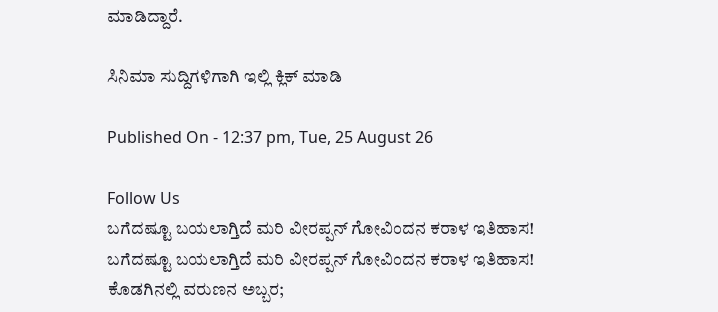ಮಾಡಿದ್ದಾರೆ.

ಸಿನಿಮಾ ಸುದ್ದಿಗಳಿಗಾಗಿ ಇಲ್ಲಿ ಕ್ಲಿಕ್ ಮಾಡಿ

Published On - 12:37 pm, Tue, 25 August 26

Follow Us
ಬಗೆದಷ್ಟೂ ಬಯಲಾಗ್ತಿದೆ ಮರಿ ವೀರಪ್ಪನ್ ಗೋವಿಂದನ ಕರಾಳ ಇತಿಹಾಸ!
ಬಗೆದಷ್ಟೂ ಬಯಲಾಗ್ತಿದೆ ಮರಿ ವೀರಪ್ಪನ್ ಗೋವಿಂದನ ಕರಾಳ ಇತಿಹಾಸ!
ಕೊಡಗಿನಲ್ಲಿ ವರುಣನ ಅಬ್ಬರ;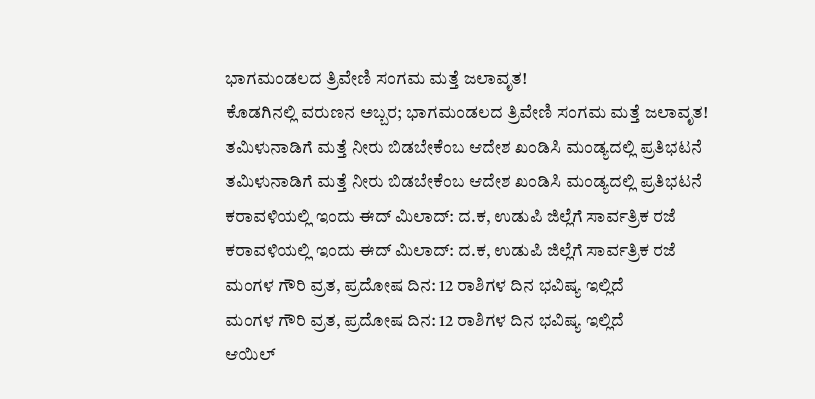ಭಾಗಮಂಡಲದ ತ್ರಿವೇಣಿ ಸಂಗಮ ಮತ್ತೆ ಜಲಾವೃತ!
ಕೊಡಗಿನಲ್ಲಿ ವರುಣನ ಅಬ್ಬರ; ಭಾಗಮಂಡಲದ ತ್ರಿವೇಣಿ ಸಂಗಮ ಮತ್ತೆ ಜಲಾವೃತ!
ತಮಿಳುನಾಡಿಗೆ ಮತ್ತೆ ನೀರು ಬಿಡಬೇಕೆಂಬ ಆದೇಶ ಖಂಡಿಸಿ ಮಂಡ್ಯದಲ್ಲಿ ಪ್ರತಿಭಟನೆ
ತಮಿಳುನಾಡಿಗೆ ಮತ್ತೆ ನೀರು ಬಿಡಬೇಕೆಂಬ ಆದೇಶ ಖಂಡಿಸಿ ಮಂಡ್ಯದಲ್ಲಿ ಪ್ರತಿಭಟನೆ
ಕರಾವಳಿಯಲ್ಲಿ ಇಂದು ಈದ್ ಮಿಲಾದ್: ದ.ಕ, ಉಡುಪಿ ಜಿಲ್ಲೆಗೆ ಸಾರ್ವತ್ರಿಕ ರಜೆ
ಕರಾವಳಿಯಲ್ಲಿ ಇಂದು ಈದ್ ಮಿಲಾದ್: ದ.ಕ, ಉಡುಪಿ ಜಿಲ್ಲೆಗೆ ಸಾರ್ವತ್ರಿಕ ರಜೆ
ಮಂಗಳ ಗೌರಿ ವ್ರತ, ಪ್ರದೋಷ ದಿನ: 12 ರಾಶಿಗಳ ದಿನ ಭವಿಷ್ಯ ಇಲ್ಲಿದೆ
ಮಂಗಳ ಗೌರಿ ವ್ರತ, ಪ್ರದೋಷ ದಿನ: 12 ರಾಶಿಗಳ ದಿನ ಭವಿಷ್ಯ ಇಲ್ಲಿದೆ
ಆಯಿಲ್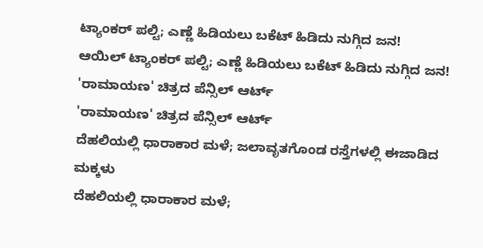ಟ್ಯಾಂಕರ್ ಪಲ್ಟಿ; ಎಣ್ಣೆ ಹಿಡಿಯಲು ಬಕೆಟ್ ಹಿಡಿದು ನುಗ್ಗಿದ ಜನ!
ಆಯಿಲ್ ಟ್ಯಾಂಕರ್ ಪಲ್ಟಿ; ಎಣ್ಣೆ ಹಿಡಿಯಲು ಬಕೆಟ್ ಹಿಡಿದು ನುಗ್ಗಿದ ಜನ!
'ರಾಮಾಯಣ' ಚಿತ್ರದ ಪೆನ್ಸಿಲ್ ಆರ್ಟ್
'ರಾಮಾಯಣ' ಚಿತ್ರದ ಪೆನ್ಸಿಲ್ ಆರ್ಟ್
ದೆಹಲಿಯಲ್ಲಿ ಧಾರಾಕಾರ ಮಳೆ; ಜಲಾವೃತಗೊಂಡ ರಸ್ತೆಗಳಲ್ಲಿ ಈಜಾಡಿದ ಮಕ್ಕಳು
ದೆಹಲಿಯಲ್ಲಿ ಧಾರಾಕಾರ ಮಳೆ;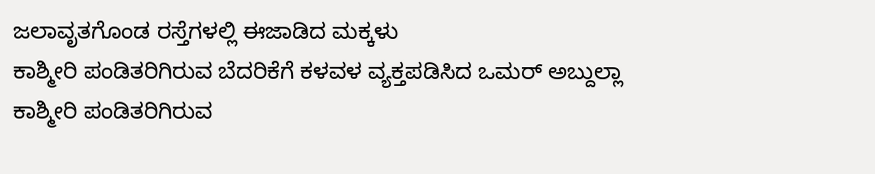ಜಲಾವೃತಗೊಂಡ ರಸ್ತೆಗಳಲ್ಲಿ ಈಜಾಡಿದ ಮಕ್ಕಳು
ಕಾಶ್ಮೀರಿ ಪಂಡಿತರಿಗಿರುವ ಬೆದರಿಕೆಗೆ ಕಳವಳ ವ್ಯಕ್ತಪಡಿಸಿದ ಒಮರ್ ಅಬ್ದುಲ್ಲಾ
ಕಾಶ್ಮೀರಿ ಪಂಡಿತರಿಗಿರುವ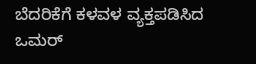ಬೆದರಿಕೆಗೆ ಕಳವಳ ವ್ಯಕ್ತಪಡಿಸಿದ ಒಮರ್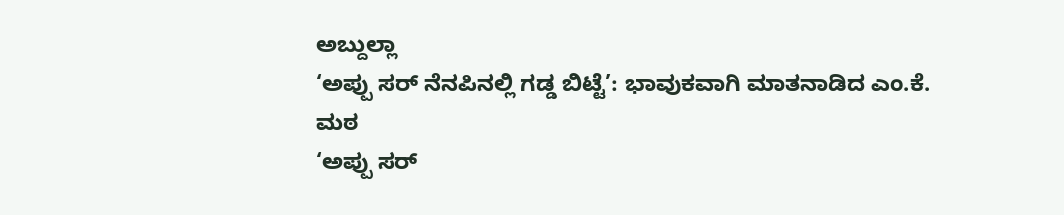ಅಬ್ದುಲ್ಲಾ
‘ಅಪ್ಪು ಸರ್ ನೆನಪಿನಲ್ಲಿ ಗಡ್ಡ ಬಿಟ್ಟೆ’: ಭಾವುಕವಾಗಿ ಮಾತನಾಡಿದ ಎಂ.ಕೆ. ಮಠ
‘ಅಪ್ಪು ಸರ್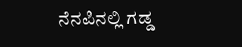ನೆನಪಿನಲ್ಲಿ ಗಡ್ಡ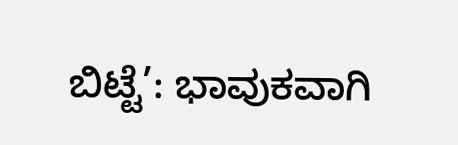ಬಿಟ್ಟೆ’: ಭಾವುಕವಾಗಿ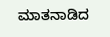ಮಾತನಾಡಿದ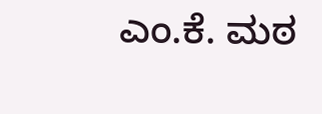ಎಂ.ಕೆ. ಮಠ